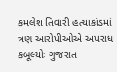કમલેશ તિવારી હત્યાકાંડમાં ત્રણ આરોપીઓએ અપરાધ કબૂલ્યોઃ ગુજરાત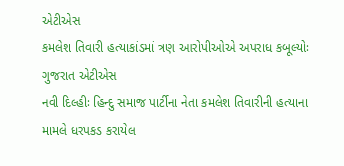એટીએસ
કમલેશ તિવારી હત્યાકાંડમાં ત્રણ આરોપીઓએ અપરાધ કબૂલ્યોઃ ગુજરાત એટીએસ
નવી દિલ્હીઃ હિન્દુ સમાજ પાર્ટીના નેતા કમલેશ તિવારીની હત્યાના મામલે ધરપકડ કરાયેલ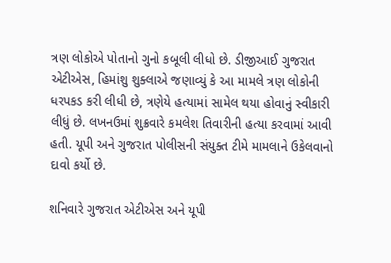ત્રણ લોકોએ પોતાનો ગુનો કબૂલી લીધો છે. ડીજીઆઈ ગુજરાત એટીએસ, હિમાંશુ શુક્લાએ જણાવ્યું કે આ મામલે ત્રણ લોકોની ધરપકડ કરી લીધી છે, ત્રણેયે હત્યામાં સામેલ થયા હોવાનું સ્વીકારી લીધું છે. લખનઉમાં શુક્રવારે કમલેશ તિવારીની હત્યા કરવામાં આવી હતી. યૂપી અને ગુજરાત પોલીસની સંયુક્ત ટીમે મામલાને ઉકેલવાનો દાવો કર્યો છે.

શનિવારે ગુજરાત એટીએસ અને યૂપી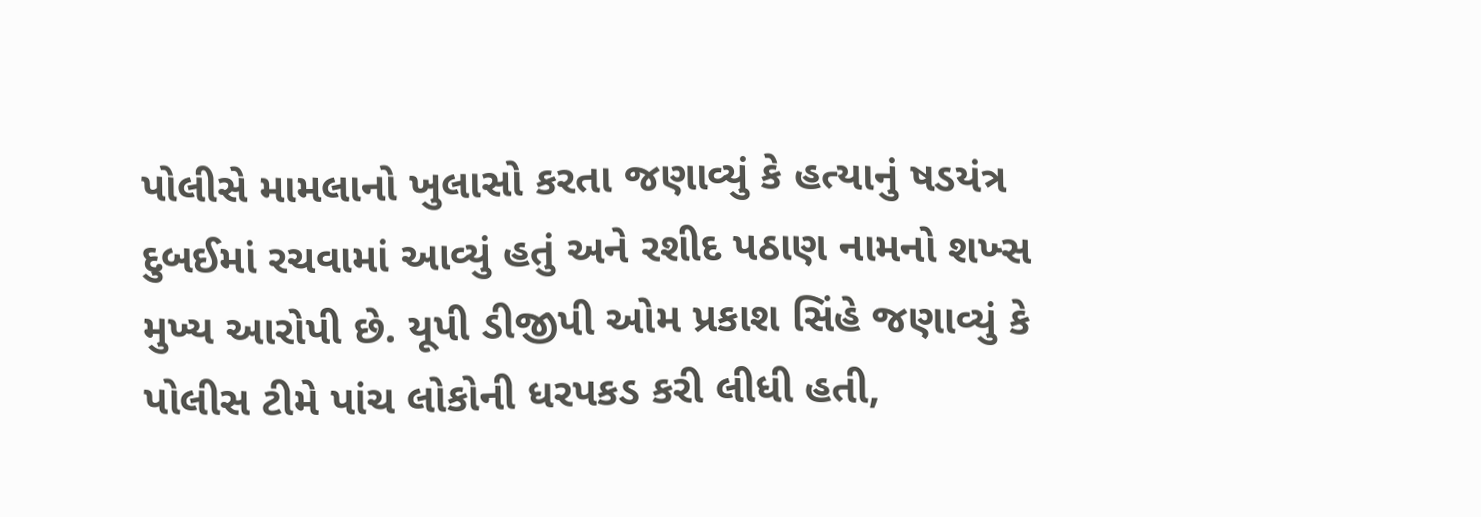પોલીસે મામલાનો ખુલાસો કરતા જણાવ્યું કે હત્યાનું ષડયંત્ર દુબઈમાં રચવામાં આવ્યું હતું અને રશીદ પઠાણ નામનો શખ્સ મુખ્ય આરોપી છે. યૂપી ડીજીપી ઓમ પ્રકાશ સિંહે જણાવ્યું કે પોલીસ ટીમે પાંચ લોકોની ધરપકડ કરી લીધી હતી,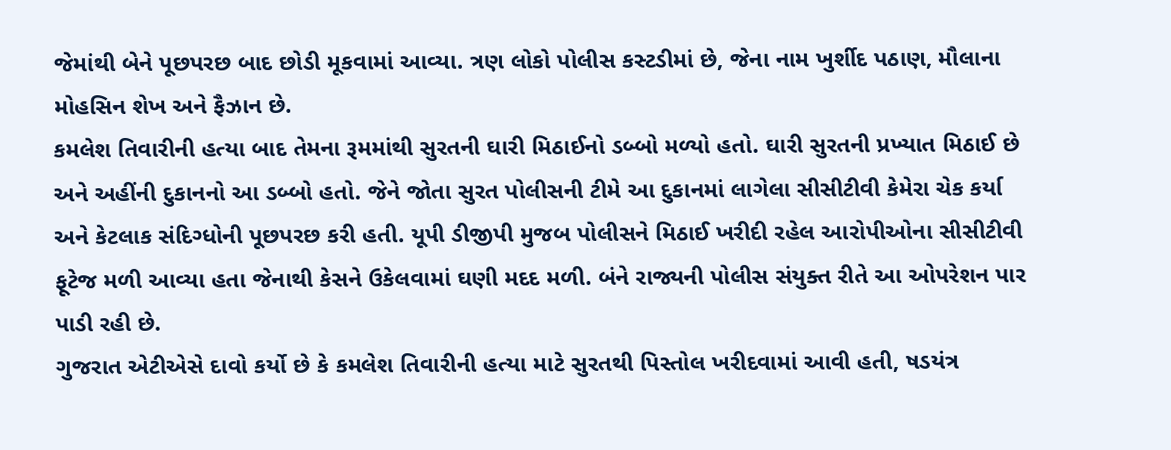જેમાંથી બેને પૂછપરછ બાદ છોડી મૂકવામાં આવ્યા. ત્રણ લોકો પોલીસ કસ્ટડીમાં છે, જેના નામ ખુર્શીદ પઠાણ, મૌલાના મોહસિન શેખ અને ફૈઝાન છે.
કમલેશ તિવારીની હત્યા બાદ તેમના રૂમમાંથી સુરતની ઘારી મિઠાઈનો ડબ્બો મળ્યો હતો. ઘારી સુરતની પ્રખ્યાત મિઠાઈ છે અને અહીંની દુકાનનો આ ડબ્બો હતો. જેને જોતા સુરત પોલીસની ટીમે આ દુકાનમાં લાગેલા સીસીટીવી કેમેરા ચેક કર્યા અને કેટલાક સંદિગ્ધોની પૂછપરછ કરી હતી. યૂપી ડીજીપી મુજબ પોલીસને મિઠાઈ ખરીદી રહેલ આરોપીઓના સીસીટીવી ફૂટેજ મળી આવ્યા હતા જેનાથી કેસને ઉકેલવામાં ઘણી મદદ મળી. બંને રાજ્યની પોલીસ સંયુક્ત રીતે આ ઓપરેશન પાર પાડી રહી છે.
ગુજરાત એટીએસે દાવો કર્યો છે કે કમલેશ તિવારીની હત્યા માટે સુરતથી પિસ્તોલ ખરીદવામાં આવી હતી, ષડયંત્ર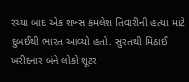રચ્યા બાદ એક શખ્સ કમલેશ તિવારીની હત્યા માટે દુબઈથી ભારત આવ્યો હતો. સુરતથી મિઠાઈ ખરીદનાર બંને લોકો શૂટર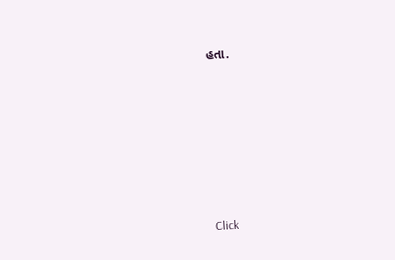હતા.












Click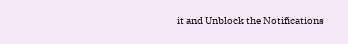it and Unblock the Notifications